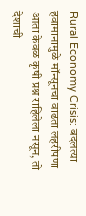Rural Economy Crisis: बदलत्या हवामानामुळे मॉन्सूनचा वाढता लहरीपणा आता केवळ कृषी प्रश्न राहिलेला नसून, तो देशाची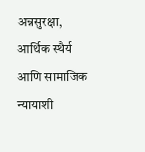अन्नसुरक्षा, आर्थिक स्थैर्य आणि सामाजिक न्यायाशी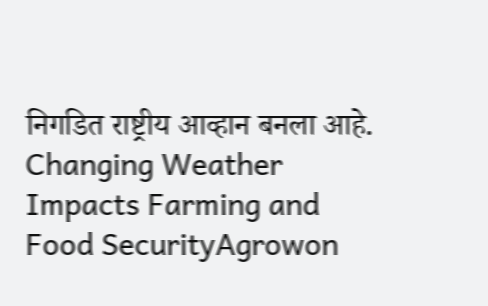निगडित राष्ट्रीय आव्हान बनला आहे.
Changing Weather Impacts Farming and Food SecurityAgrowon